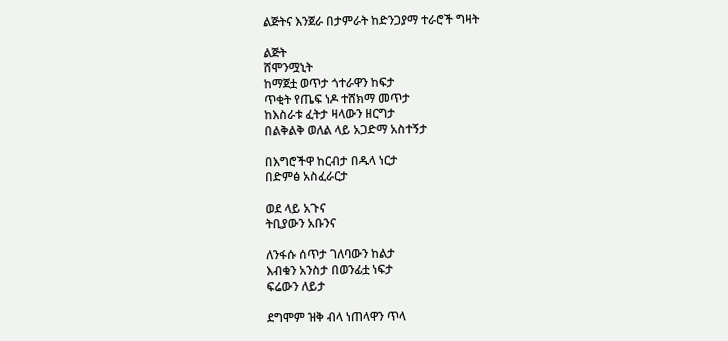ልጅትና እንጀራ በታምራት ከድንጋያማ ተራሮች ግዛት

ልጅት
ሸሞንሟኒት
ከማጀቷ ወጥታ ጎተራዋን ከፍታ
ጥቂት የጤፍ ነዶ ተሸክማ መጥታ
ከእስራቱ ፈትታ ዛላውን ዘርግታ
በልቅልቅ ወለል ላይ አጋድማ አስተኝታ

በእግሮችዋ ከርብታ በዱላ ነርታ
በድምፅ አስፈራርታ

ወደ ላይ አጉና
ትቢያውን አቡንና

ለንፋሱ ሰጥታ ገለባውን ከልታ
እብቁን አንስታ በወንፊቷ ነፍታ
ፍሬውን ለይታ

ደግሞም ዝቅ ብላ ነጠላዋን ጥላ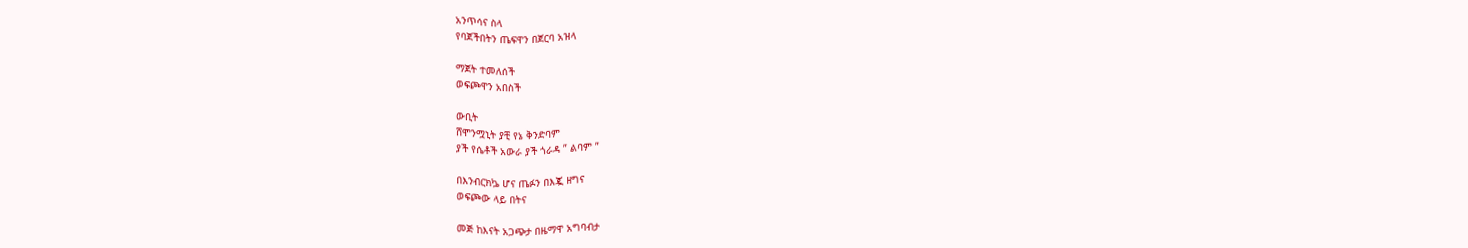አንጥሳና ስላ
የባጀችበትን ጤፍዋን በጀርባ አዝላ

ማጀት ተመለሰች
ወፍጮዋን አበስች

ውቢት
ሸሞንሟኒት ያቺ የኔ ቅንድባም
ያች የሴቶች አውራ ያች ጎራዳ ” ልባም ”

በእንብርክኴ ሆና ጤፉን በእጇ ዘግና
ወፍጮው ላይ በትና

መጅ ከእናት አጋጭታ በዜማዋ አግባብታ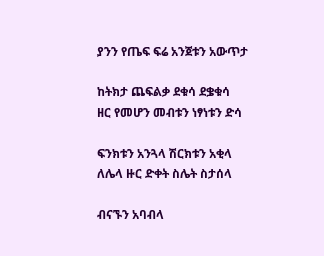ያንን የጤፍ ፍሬ አንጀቱን አውጥታ

ከትክታ ጨፍልቃ ደቁሳ ደቌቁሳ
ዘር የመሆን መብቱን ነፃነቱን ድሳ

ፍንክቱን አንጓላ ሽርክቱን አቂላ
ለሌላ ዙር ድቀት ስሌት ስታሰላ

ብናኙን አባብላ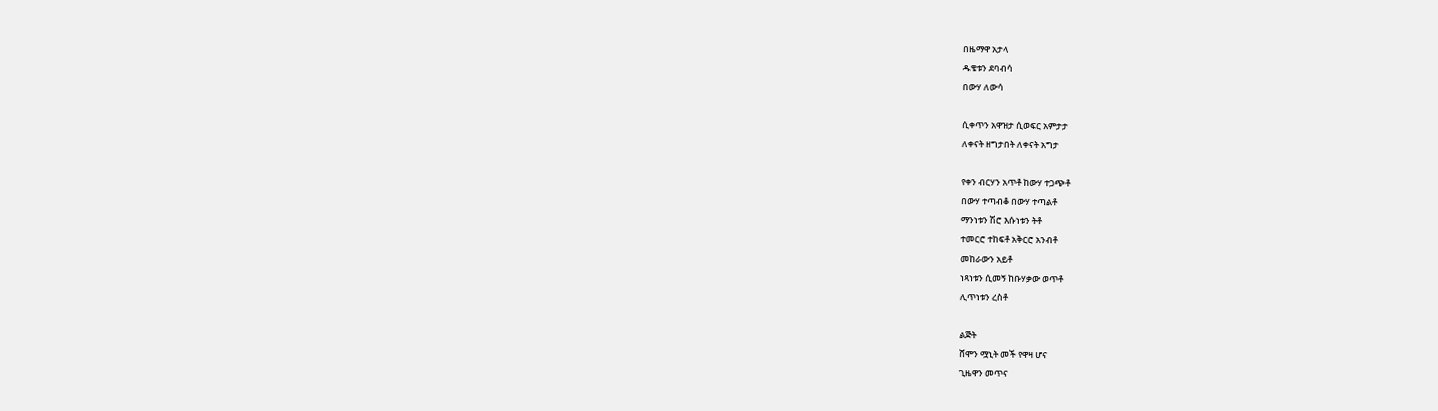በዜማዋ አታላ
ዱቄቱን ደባብሳ
በውሃ ለውሳ

ሲቀጥን አዋዝታ ሲወፍር አምታታ
ለቀናት ዘግታበት ለቀናት አግታ

የቀን ብርሃን አጥቶ ከውሃ ተጋጭቶ
በውሃ ተጣብቆ በውሃ ተጣልቶ
ማንነቱን ሽሮ እሱነቱን ትቶ
ተመርሮ ተከፍቶ አቅርሮ አንብቶ
መከራውን አይቶ
ነጻነቱን ሲመኝ ከቡሃቃው ወጥቶ
ሊጥነቱን ረስቶ

ልጅት
ሸሞን ሟኒት መች የዋዛ ሆና
ጊዜዋን መጥና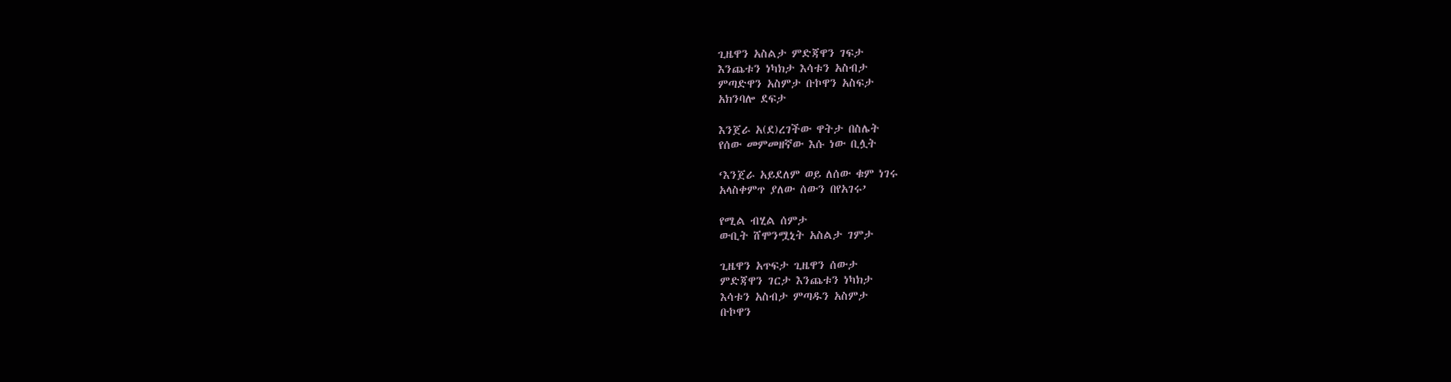ጊዜዋን አስልታ ምድጃዋን ገፍታ
እንጨቱን ነካክታ እሳቱን አስብታ
ምጣድዋን አስምታ ቡኮዋን አስፍታ
አክንባሎ ደፍታ

እንጀራ አ(ደ)ረገችው ዋትታ በስሌት
የሰው መምመዘኛው እሱ ነው ቢሏት

‘እንጀራ አይደለም ወይ ለሰው ቁም ነገሩ
አላስቀምጥ ያለው ሰውን በየአገሩ’

የሚል ብሂል ሰምታ
ውቢት ሸሞንሟኒት አስልታ ገምታ

ጊዜዋን አጥፍታ ጊዜዋን ሰውታ
ምድጃዋን ገርታ እንጨቱን ነካክታ
እሳቱን አስብታ ምጣዱን አስምታ
ቡኮዋን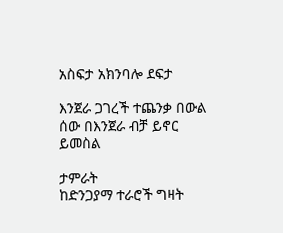አስፍታ አክንባሎ ደፍታ

እንጀራ ጋገረች ተጨንቃ በውል
ሰው በእንጀራ ብቻ ይኖር ይመስል

ታምራት
ከድንጋያማ ተራሮች ግዛት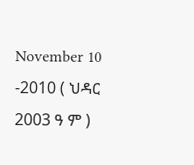November 10 -2010 ( ህዳር 2003 ዓ ም )